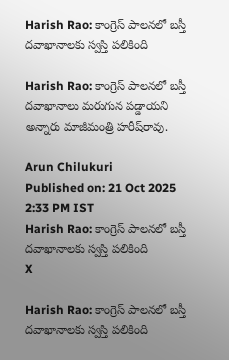Harish Rao: కాంగ్రెస్ పాలనలో బస్తీ దవాఖానాలకు స్వస్తి పలికింది

Harish Rao: కాంగ్రెస్‌ పాలనలో బస్తీ దవాఖానాలు మరుగున పడ్డాయని అన్నారు మాజీమంత్రి హరీష్‌రావు.

Arun Chilukuri
Published on: 21 Oct 2025 2:33 PM IST
Harish Rao: కాంగ్రెస్ పాలనలో బస్తీ దవాఖానాలకు స్వస్తి పలికింది
X

Harish Rao: కాంగ్రెస్ పాలనలో బస్తీ దవాఖానాలకు స్వస్తి పలికింది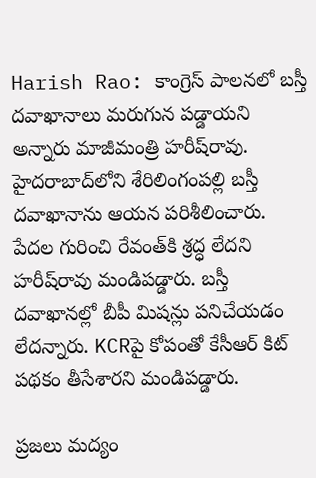Harish Rao: కాంగ్రెస్‌ పాలనలో బస్తీ దవాఖానాలు మరుగున పడ్డాయని అన్నారు మాజీమంత్రి హరీష్‌రావు. హైదరాబాద్‌లోని శేరిలింగంపల్లి బస్తీ దవాఖానాను ఆయన పరిశీలించారు. పేదల గురించి రేవంత్‌కి శ్రద్ధ లేదని హరీష్‌రావు మండిపడ్డారు. బస్తీ దవాఖానల్లో బీపీ మిషన్లు పనిచేయడం లేదన్నారు. KCRపై కోపంతో కేసీఆర్ కిట్ పథకం తీసేశారని మండిపడ్డారు.

ప్రజలు మద్యం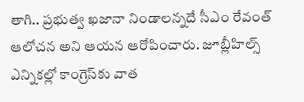తాగి.. ప్రభుత్వ ఖజానా నిండాలన్నదే సీఎం రేవంత్ ఆలోచన అని ఆయన ఆరోపించారు. జూబ్లీహిల్స్ ఎన్నికల్లో కాంగ్రెస్‌కు వాత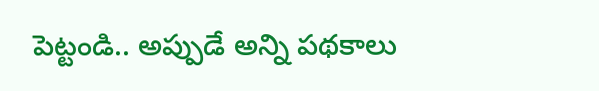పెట్టండి.. అప్పుడే అన్ని పథకాలు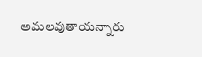అమలవుతాయన్నారు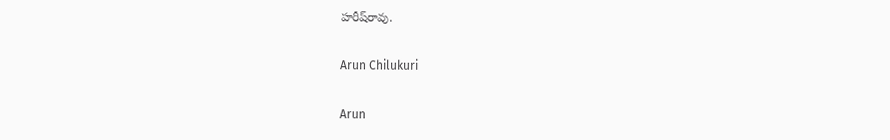హరీష్‌రావు.

Arun Chilukuri

Arun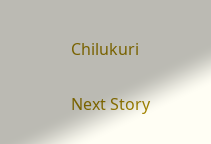Chilukuri

Next Story